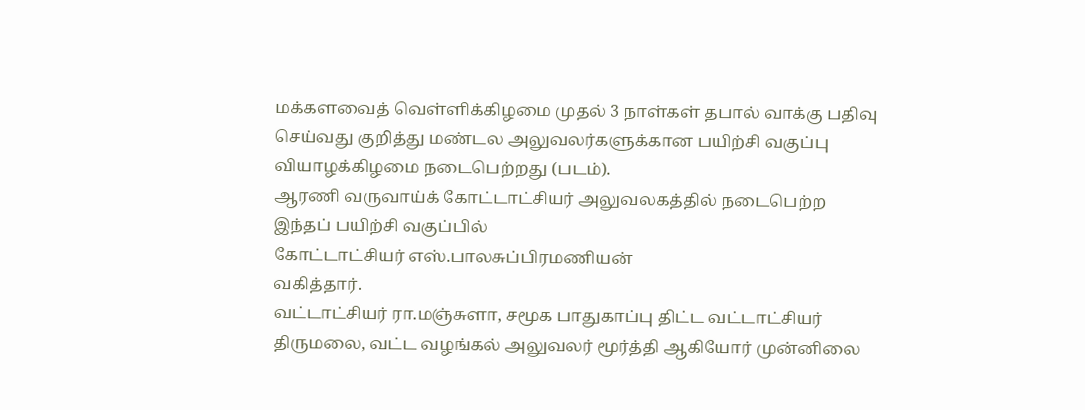மக்களவைத் வெள்ளிக்கிழமை முதல் 3 நாள்கள் தபால் வாக்கு பதிவு செய்வது குறித்து மண்டல அலுவலர்களுக்கான பயிற்சி வகுப்பு வியாழக்கிழமை நடைபெற்றது (படம்).
ஆரணி வருவாய்க் கோட்டாட்சியர் அலுவலகத்தில் நடைபெற்ற இந்தப் பயிற்சி வகுப்பில்
கோட்டாட்சியர் எஸ்.பாலசுப்பிரமணியன்
வகித்தார்.
வட்டாட்சியர் ரா.மஞ்சுளா, சமூக பாதுகாப்பு திட்ட வட்டாட்சியர் திருமலை, வட்ட வழங்கல் அலுவலர் மூர்த்தி ஆகியோர் முன்னிலை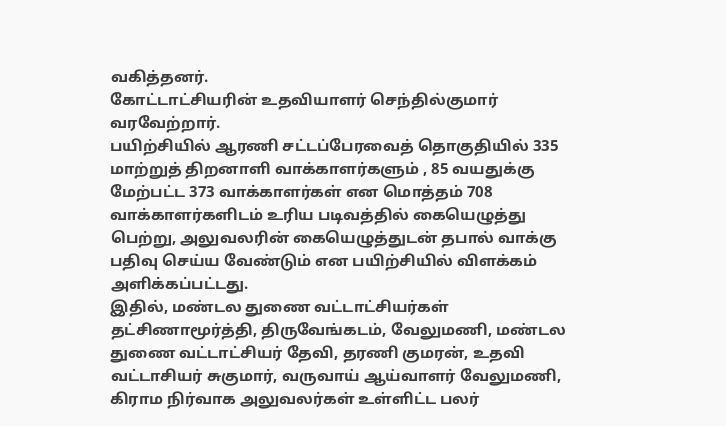வகித்தனர்.
கோட்டாட்சியரின் உதவியாளர் செந்தில்குமார் வரவேற்றார்.
பயிற்சியில் ஆரணி சட்டப்பேரவைத் தொகுதியில் 335 மாற்றுத் திறனாளி வாக்காளர்களும் , 85 வயதுக்கு மேற்பட்ட 373 வாக்காளர்கள் என மொத்தம் 708
வாக்காளர்களிடம் உரிய படிவத்தில் கையெழுத்து பெற்று, அலுவலரின் கையெழுத்துடன் தபால் வாக்கு பதிவு செய்ய வேண்டும் என பயிற்சியில் விளக்கம் அளிக்கப்பட்டது.
இதில், மண்டல துணை வட்டாட்சியர்கள் தட்சிணாமூர்த்தி, திருவேங்கடம், வேலுமணி, மண்டல துணை வட்டாட்சியர் தேவி, தரணி குமரன், உதவி வட்டாசியர் சுகுமார், வருவாய் ஆய்வாளர் வேலுமணி, கிராம நிர்வாக அலுவலர்கள் உள்ளிட்ட பலர்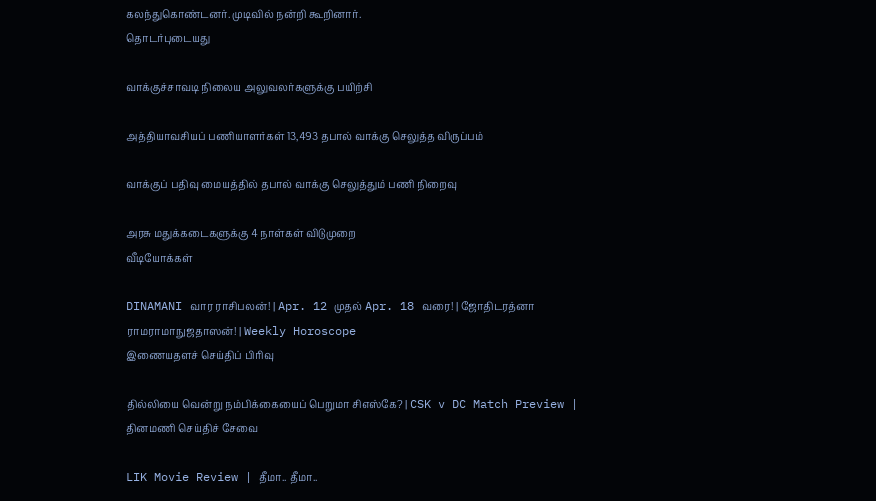கலந்துகொண்டனர். முடிவில் நன்றி கூறினார்.
தொடர்புடையது

வாக்குச்சாவடி நிலைய அலுவலர்களுக்கு பயிற்சி

அத்தியாவசியப் பணியாளர்கள் 13,493 தபால் வாக்கு செலுத்த விருப்பம்

வாக்குப் பதிவு மையத்தில் தபால் வாக்கு செலுத்தும் பணி நிறைவு

அரசு மதுக்கடைகளுக்கு 4 நாள்கள் விடுமுறை
வீடியோக்கள்

DINAMANI வார ராசிபலன்! | Apr. 12 முதல் Apr. 18 வரை! | ஜோதிடரத்னா ராமராமாநுஜதாஸன்! | Weekly Horoscope
இணையதளச் செய்திப் பிரிவு

தில்லியை வென்று நம்பிக்கையைப் பெறுமா சிஎஸ்கே? | CSK v DC Match Preview |
தினமணி செய்திச் சேவை

LIK Movie Review | தீமா.. தீமா..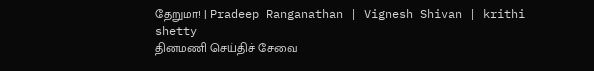தேறுமா! | Pradeep Ranganathan | Vignesh Shivan | krithi shetty
தினமணி செய்திச் சேவை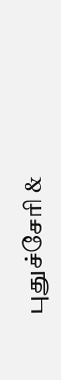புதுச்சேரி &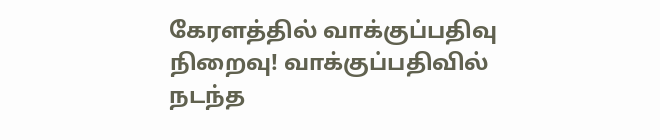கேரளத்தில் வாக்குப்பதிவு நிறைவு! வாக்குப்பதிவில் நடந்த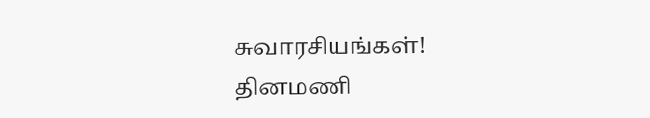சுவாரசியங்கள்!
தினமணி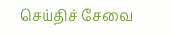செய்திச் சேவை